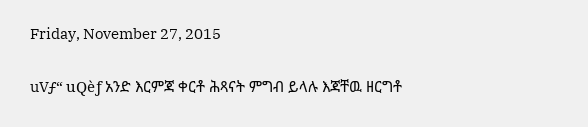Friday, November 27, 2015

uVƒ“ uQèƒ አንድ እርምጃ ቀርቶ ሕጻናት ምግብ ይላሉ እጃቸዉ ዘርግቶ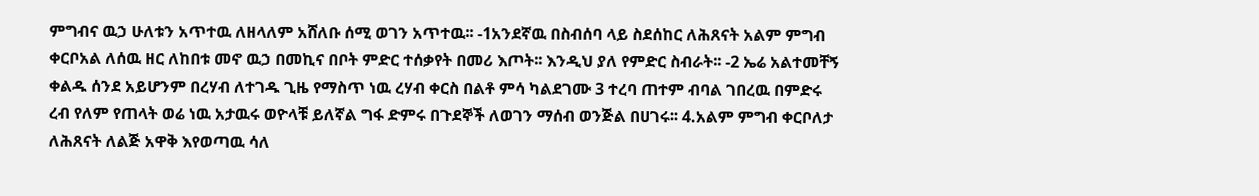ምግብና ዉኃ ሁለቱን አጥተዉ ለዘላለም አሸለቡ ሰሚ ወገን አጥተዉ፡፡ -1አንደኛዉ በስብሰባ ላይ ስደሰከር ለሕጸናት አልም ምግብ ቀርቦአል ለሰዉ ዘር ለከበቱ መኖ ዉኃ በመኪና በቦት ምድር ተሰቃየት በመሪ እጦት፡፡ እንዲህ ያለ የምድር ስብራት፡፡ -2 ኤሬ አልተመቸኝ ቀልዱ ሰንደ አይሆንም በረሃብ ለተገዱ ጊዜ የማስጥ ነዉ ረሃብ ቀርስ በልቶ ምሳ ካልደገሙ 3 ተረባ ጠተም ብባል ገበረዉ በምድሩ ረብ የለም የጠላት ወሬ ነዉ አታዉሩ ወዮላቹ ይለኛል ግፋ ድምሩ በጉደኞች ለወገን ማሰብ ወንጅል በሀገሩ፡፡ 4.አልም ምግብ ቀርቦለታ ለሕጸናት ለልጅ አዋቅ እየወጣዉ ሳለ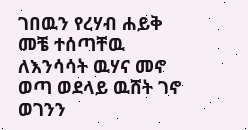ገበዉን የረሃብ ሐይቅ መቼ ተሰጣቸዉ ለእንሳሳት ዉሃና መኖ ወጣ ወደላይ ዉሸት ገኖ ወገንን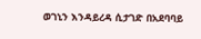ወገኒን እንዳይረዳ ሲታገድ በአደባባይ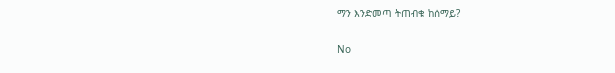ማን እንድመጣ ትጠብቁ ከሰማይ?

No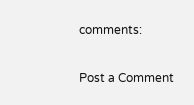comments:

Post a Comment